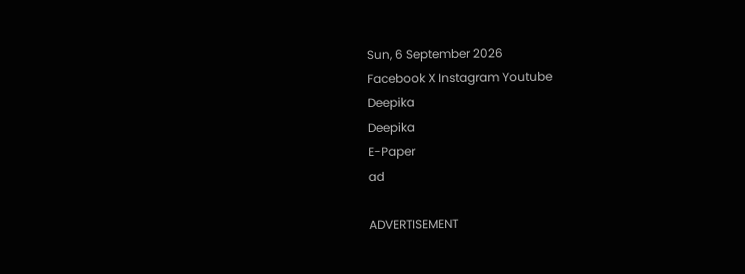Sun, 6 September 2026
Facebook X Instagram Youtube
Deepika
Deepika
E-Paper
ad

ADVERTISEMENT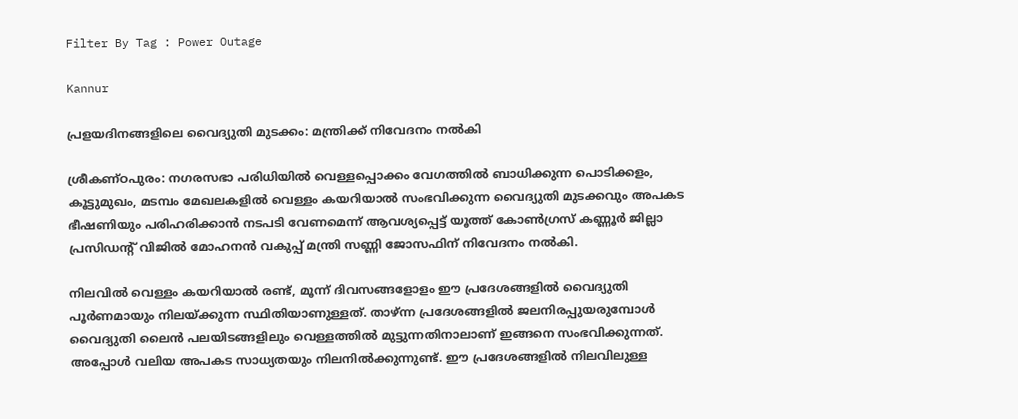Filter By Tag : Power Outage

Kannur

പ്രളയദിനങ്ങളിലെ വൈദ്യുതി മുടക്കം: മന്ത്രിക്ക് നിവേദനം നൽകി

ശ്രീകണ്ഠപുരം: നഗരസഭാ പരിധിയിൽ വെള്ളപ്പൊക്കം വേഗത്തിൽ ബാധിക്കുന്ന പൊടിക്കളം, കൂട്ടുമുഖം, മടമ്പം മേഖലകളിൽ വെള്ളം കയറിയാൽ സംഭവിക്കുന്ന വൈദ്യുതി മുടക്കവും അപകട ഭീഷണിയും പരിഹരിക്കാൻ നടപടി വേണമെന്ന് ആവശ്യപ്പെട്ട് യൂത്ത് കോൺഗ്രസ്‌ കണ്ണൂർ ജില്ലാ പ്രസിഡന്‍റ് വിജിൽ മോഹനൻ വകുപ്പ് മന്ത്രി സണ്ണി ജോസഫിന് നിവേദനം നൽകി.

നിലവിൽ വെള്ളം കയറിയാൽ രണ്ട്, മൂന്ന് ദിവസങ്ങളോളം ഈ പ്രദേശങ്ങളിൽ വൈദ്യുതി പൂർണമായും നിലയ്ക്കുന്ന സ്ഥിതിയാണുള്ളത്. താഴ്ന്ന പ്രദേശങ്ങളിൽ ജലനിരപ്പുയരുമ്പോൾ വൈദ്യുതി ലൈൻ പലയിടങ്ങളിലും വെള്ളത്തിൽ മുട്ടുന്നതിനാലാണ് ഇങ്ങനെ സംഭവിക്കുന്നത്. അപ്പോൾ വലിയ അപകട സാധ്യതയും നിലനിൽക്കുന്നുണ്ട്. ഈ പ്രദേശങ്ങളിൽ നിലവിലുള്ള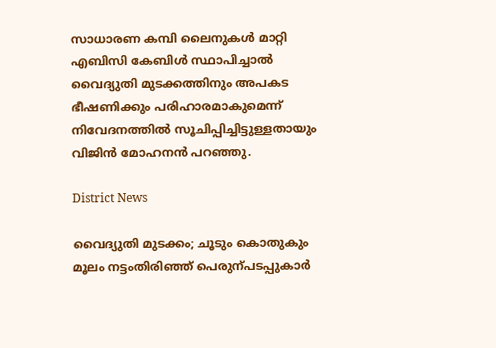സാധാരണ കമ്പി ലൈനുകൾ മാറ്റി എബിസി കേബിൾ സ്ഥാപിച്ചാൽ വൈദ്യുതി മുടക്കത്തിനും അപകട ഭീഷണിക്കും പരിഹാരമാകുമെന്ന് നിവേദനത്തിൽ സൂചിപ്പിച്ചിട്ടുള്ളതായും വിജിൻ മോഹനൻ പറഞ്ഞു.

District News

വൈദ്യുതി മു‌ടക്കം; ചൂടും കൊതുകും മൂലം നട്ടംതിരിഞ്ഞ് പെരുന്പടപ്പുകാർ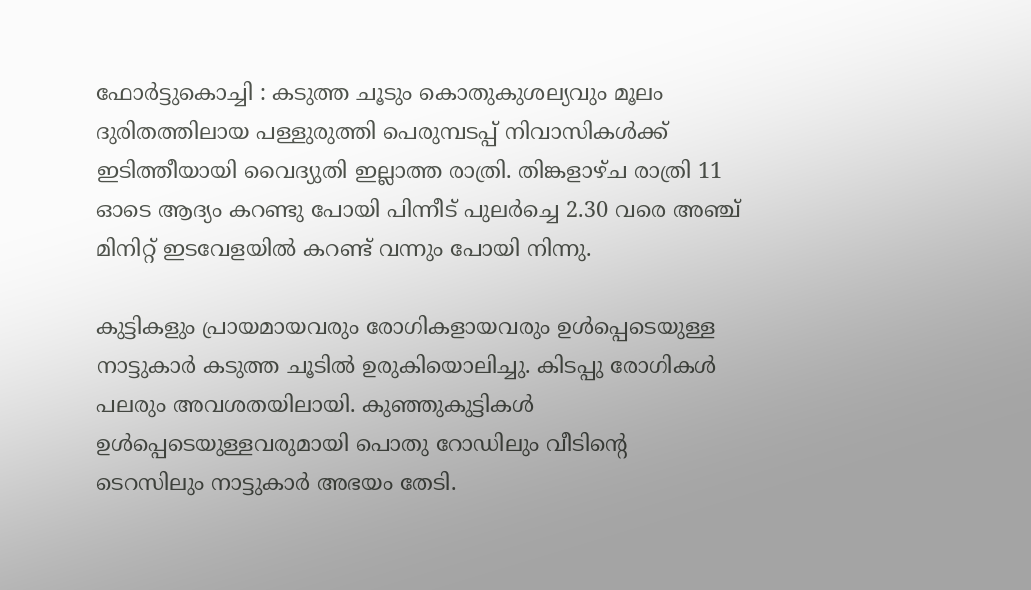ഫോർട്ടുകൊച്ചി : കടുത്ത ചൂടും കൊതുകുശല്യവും മൂലം ദുരിതത്തിലായ പള്ളുരുത്തി പെരുമ്പടപ്പ് നിവാസികൾക്ക് ഇടിത്തീയായി വൈദ്യുതി ഇല്ലാത്ത രാത്രി. തിങ്കളാഴ്ച രാത്രി 11 ഓടെ ആദ്യം കറണ്ടു പോയി പിന്നീട് പുലർച്ചെ 2.30 വരെ അഞ്ച് മിനിറ്റ് ഇടവേളയിൽ കറണ്ട് വന്നും പോയി നിന്നു.

കുട്ടികളും പ്രായമായവരും രോഗികളായവരും ഉൾപ്പെടെയുള്ള നാട്ടുകാർ കടുത്ത ചൂടിൽ ഉരുകിയൊലിച്ചു. കിടപ്പു രോഗികൾ പലരും അവശതയിലായി. കുഞ്ഞുകുട്ടികൾ ഉൾപ്പെടെയുള്ളവരുമായി പൊതു റോഡിലും വീടിന്‍റെ
ടെറസിലും നാട്ടുകാർ അഭയം തേടി.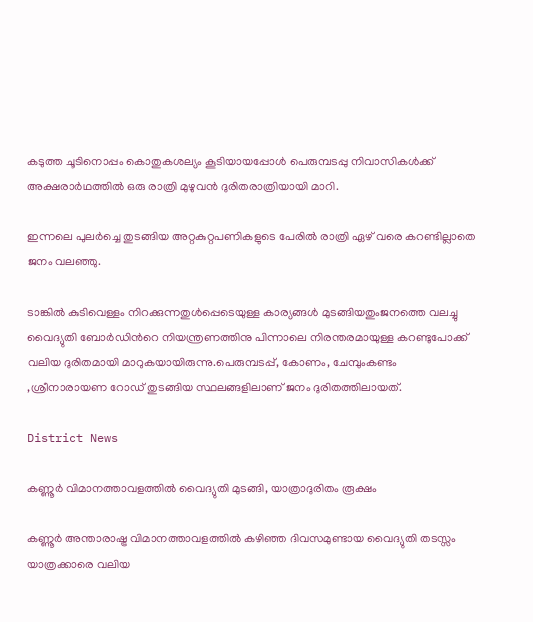കടുത്ത ചൂടിനൊപ്പം കൊതുകശല്യം കൂടിയായപ്പോൾ പെരുമ്പടപ്പു നിവാസികൾക്ക് അക്ഷരാർഥത്തിൽ ഒരു രാത്രി മുഴുവൻ ദുരിതരാത്രിയായി മാറി.

ഇന്നലെ പുലർച്ചെ തുടങ്ങിയ അറ്റകുറ്റപണികളുടെ പേരിൽ രാത്രി ഏഴ് വരെ കറണ്ടില്ലാതെ ജനം വലഞ്ഞു.

ടാങ്കിൽ കുടിവെള്ളം നിറക്കുന്നതുൾപ്പെടെയുള്ള കാര്യങ്ങൾ മുടങ്ങിയതുംജനത്തെ വലച്ചു വൈദ്യുതി ബോർഡിന്‍റെ നിയന്ത്രണത്തിനു പിന്നാലെ നിരന്തരമായുള്ള കറണ്ടുപോക്ക് വലിയ ദുരിതമായി മാറുകയായിരുന്നു.പെരുമ്പടപ്പ്, കോണം, ചേമ്പുംകണ്ടം ,ശ്രീനാരായണ റോഡ് തുടങ്ങിയ സ്ഥലങ്ങളിലാണ് ജനം ദുരിതത്തിലായത്.

District News

കണ്ണൂർ വിമാനത്താവളത്തിൽ വൈദ്യുതി മുടങ്ങി, യാത്രാദുരിതം രൂക്ഷം

കണ്ണൂർ അന്താരാഷ്ട്ര വിമാനത്താവളത്തിൽ കഴിഞ്ഞ ദിവസമുണ്ടായ വൈദ്യുതി തടസ്സം യാത്രക്കാരെ വലിയ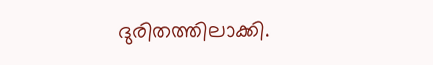ദുരിതത്തിലാക്കി.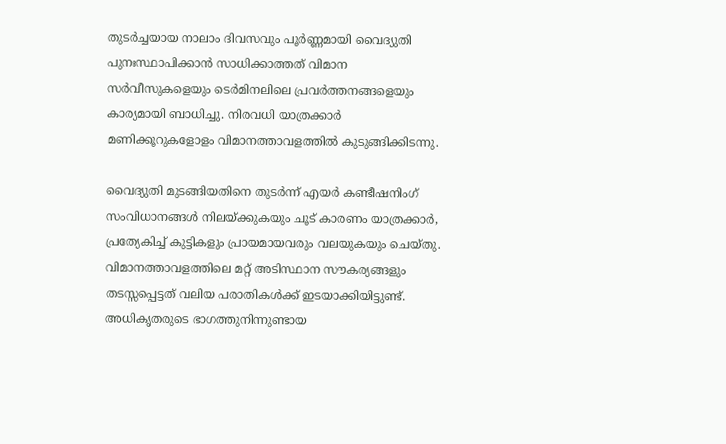തുടർച്ചയായ നാലാം ദിവസവും പൂർണ്ണമായി വൈദ്യുതി പുനഃസ്ഥാപിക്കാൻ സാധിക്കാത്തത് വിമാന സർവീസുകളെയും ടെർമിനലിലെ പ്രവർത്തനങ്ങളെയും കാര്യമായി ബാധിച്ചു. നിരവധി യാത്രക്കാർ മണിക്കൂറുകളോളം വിമാനത്താവളത്തിൽ കുടുങ്ങിക്കിടന്നു.

വൈദ്യുതി മുടങ്ങിയതിനെ തുടർന്ന് എയർ കണ്ടീഷനിംഗ് സംവിധാനങ്ങൾ നിലയ്ക്കുകയും ചൂട് കാരണം യാത്രക്കാർ, പ്രത്യേകിച്ച് കുട്ടികളും പ്രായമായവരും വലയുകയും ചെയ്തു. വിമാനത്താവളത്തിലെ മറ്റ് അടിസ്ഥാന സൗകര്യങ്ങളും തടസ്സപ്പെട്ടത് വലിയ പരാതികൾക്ക് ഇടയാക്കിയിട്ടുണ്ട്. അധികൃതരുടെ ഭാഗത്തുനിന്നുണ്ടായ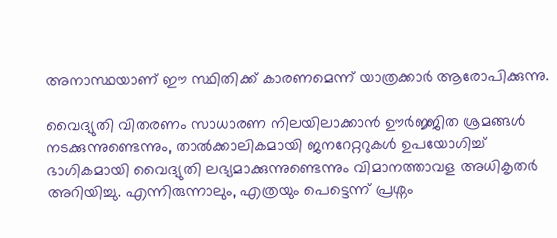അനാസ്ഥയാണ് ഈ സ്ഥിതിക്ക് കാരണമെന്ന് യാത്രക്കാർ ആരോപിക്കുന്നു.

വൈദ്യുതി വിതരണം സാധാരണ നിലയിലാക്കാൻ ഊർജ്ജിത ശ്രമങ്ങൾ നടക്കുന്നുണ്ടെന്നും, താൽക്കാലികമായി ജനറേറ്ററുകൾ ഉപയോഗിച്ച് ഭാഗികമായി വൈദ്യുതി ലഭ്യമാക്കുന്നുണ്ടെന്നും വിമാനത്താവള അധികൃതർ അറിയിച്ചു. എന്നിരുന്നാലും, എത്രയും പെട്ടെന്ന് പ്രശ്നം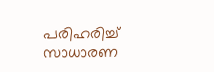പരിഹരിച്ച് സാധാരണ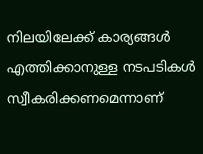നിലയിലേക്ക് കാര്യങ്ങൾ എത്തിക്കാനുള്ള നടപടികൾ സ്വീകരിക്കണമെന്നാണ്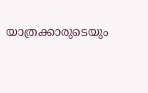യാത്രക്കാരുടെയും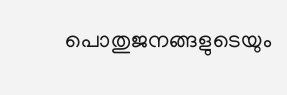പൊതുജനങ്ങളുടെയും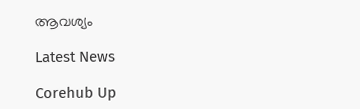ആവശ്യം

Latest News

Corehub Up